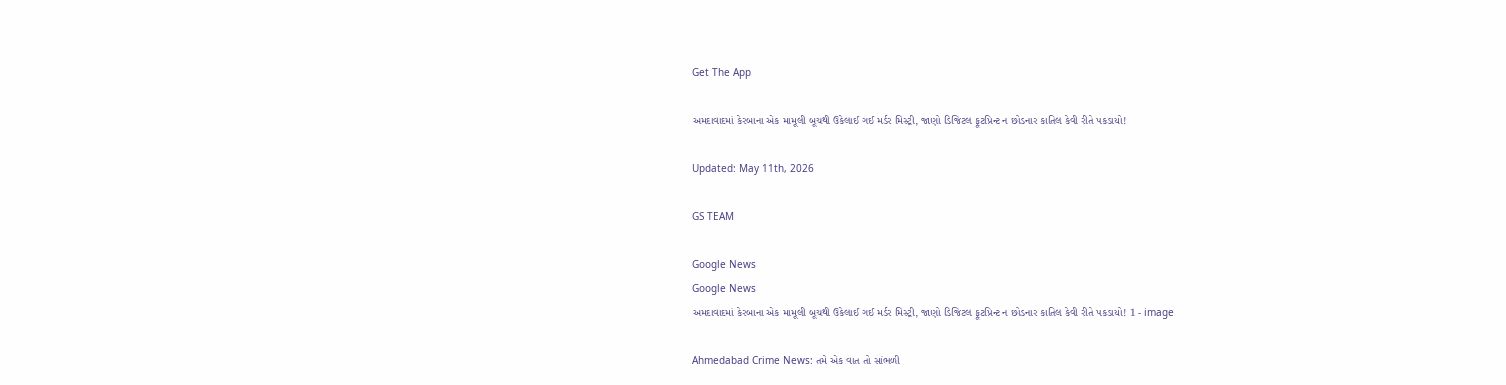Get The App

અમદાવાદમાં કેરબાના એક મામૂલી બૂચથી ઉકેલાઈ ગઈ મર્ડર મિસ્ટ્રી, જાણો ડિજિટલ ફૂટપ્રિન્ટ ન છોડનાર કાતિલ કેવી રીતે પકડાયો!

Updated: May 11th, 2026

GS TEAM

Google News
Google News
અમદાવાદમાં કેરબાના એક મામૂલી બૂચથી ઉકેલાઈ ગઈ મર્ડર મિસ્ટ્રી, જાણો ડિજિટલ ફૂટપ્રિન્ટ ન છોડનાર કાતિલ કેવી રીતે પકડાયો! 1 - image

Ahmedabad Crime News: તમે એક વાત તો સાંભળી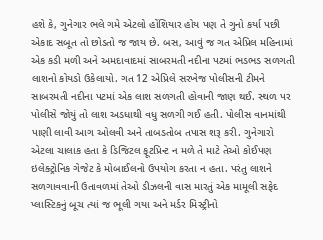હશે કે, ગુનેગાર ભલે ગમે એટલો હોંશિયાર હોય પણ તે ગુનો કર્યા પછી એકાદ સબૂત તો છોડતો જ જાય છે. બસ, આવું જ ગત એપ્રિલ મહિનામાં એક કડી મળી અને અમદાવાદમાં સાબરમતી નદીના પટમાં ભડભડ સળગતી લાશનો કોયડો ઉકેલાયો. ગત 12 એપ્રિલે સરખેજ પોલીસની ટીમને સાબરમતી નદીના પટમાં એક લાશ સળગતી હોવાની જાણ થઈ. સ્થળ પર પોલીસે જોયું તો લાશ અડધાથી વધુ સળગી ગઈ હતી. પોલીસ વાનમાંથી પાણી લાવી આગ ઓલવી અને તાબડતોબ તપાસ શરૂ કરી. ગુનેગારો એટલા ચાલાક હતા કે ડિજિટલ ફૂટપ્રિન્ટ ન મળે તે માટે તેઓ કોઈપણ ઇલેક્ટ્રોનિક ગેજેટ કે મોબાઈલનો ઉપયોગ કરતા ન હતા. પરંતુ લાશને સળગાવવાની ઉતાવળમાં તેઓ ડીઝલની વાસ મારતું એક મામૂલી સફેદ પ્લાસ્ટિકનું બૂચ ત્યાં જ ભૂલી ગયા અને મર્ડર મિસ્ટ્રીનો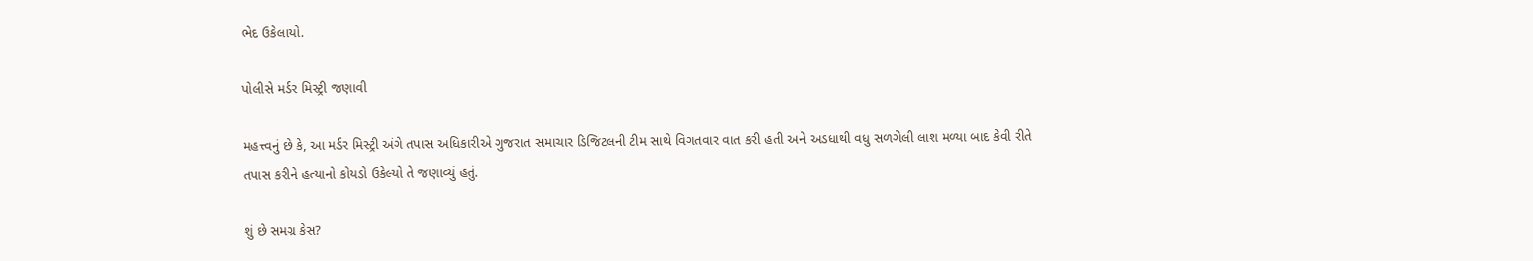ભેદ ઉકેલાયો.

પોલીસે મર્ડર મિસ્ટ્રી જણાવી

મહત્ત્વનું છે કે, આ મર્ડર મિસ્ટ્રી અંગે તપાસ અધિકારીએ ગુજરાત સમાચાર ડિજિટલની ટીમ સાથે વિગતવાર વાત કરી હતી અને અડધાથી વધુ સળગેલી લાશ મળ્યા બાદ કેવી રીતે તપાસ કરીને હત્યાનો કોયડો ઉકેલ્યો તે જણાવ્યું હતું.

શું છે સમગ્ર કેસ?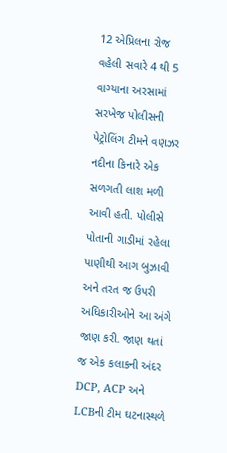12 એપ્રિલના રોજ વહેલી સવારે 4 થી 5 વાગ્યાના અરસામાં સરખેજ પોલીસની પેટ્રોલિંગ ટીમને વણઝર નદીના કિનારે એક સળગતી લાશ મળી આવી હતી. પોલીસે પોતાની ગાડીમાં રહેલા પાણીથી આગ બુઝાવી અને તરત જ ઉપરી અધિકારીઓને આ અંગે જાણ કરી. જાણ થતાં જ એક કલાકની અંદર DCP, ACP અને LCBની ટીમ ઘટનાસ્થળે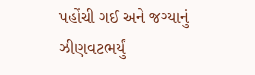પહોંચી ગઈ અને જગ્યાનું ઝીણવટભર્યું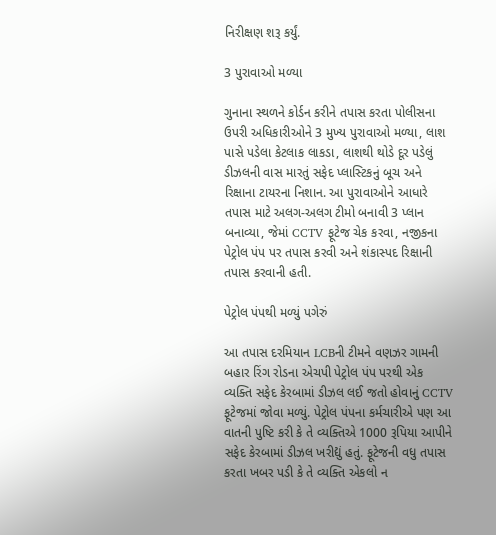નિરીક્ષણ શરૂ કર્યું.

3 પુરાવાઓ મળ્યા

ગુનાના સ્થળને કોર્ડન કરીને તપાસ કરતા પોલીસના ઉપરી અધિકારીઓને 3 મુખ્ય પુરાવાઓ મળ્યા, લાશ પાસે પડેલા કેટલાક લાકડા, લાશથી થોડે દૂર પડેલું ડીઝલની વાસ મારતું સફેદ પ્લાસ્ટિકનું બૂચ અને રિક્ષાના ટાયરના નિશાન. આ પુરાવાઓને આધારે તપાસ માટે અલગ-અલગ ટીમો બનાવી 3 પ્લાન બનાવ્યા, જેમાં CCTV ફૂટેજ ચેક કરવા, નજીકના પેટ્રોલ પંપ પર તપાસ કરવી અને શંકાસ્પદ રિક્ષાની તપાસ કરવાની હતી.

પેટ્રોલ પંપથી મળ્યું પગેરું

આ તપાસ દરમિયાન LCBની ટીમને વણઝર ગામની બહાર રિંગ રોડના એચપી પેટ્રોલ પંપ પરથી એક વ્યક્તિ સફેદ કેરબામાં ડીઝલ લઈ જતો હોવાનું CCTV ફૂટેજમાં જોવા મળ્યું. પેટ્રોલ પંપના કર્મચારીએ પણ આ વાતની પુષ્ટિ કરી કે તે વ્યક્તિએ 1000 રૂપિયા આપીને સફેદ કેરબામાં ડીઝલ ખરીદ્યું હતું. ફૂટેજની વધુ તપાસ કરતા ખબર પડી કે તે વ્યક્તિ એકલો ન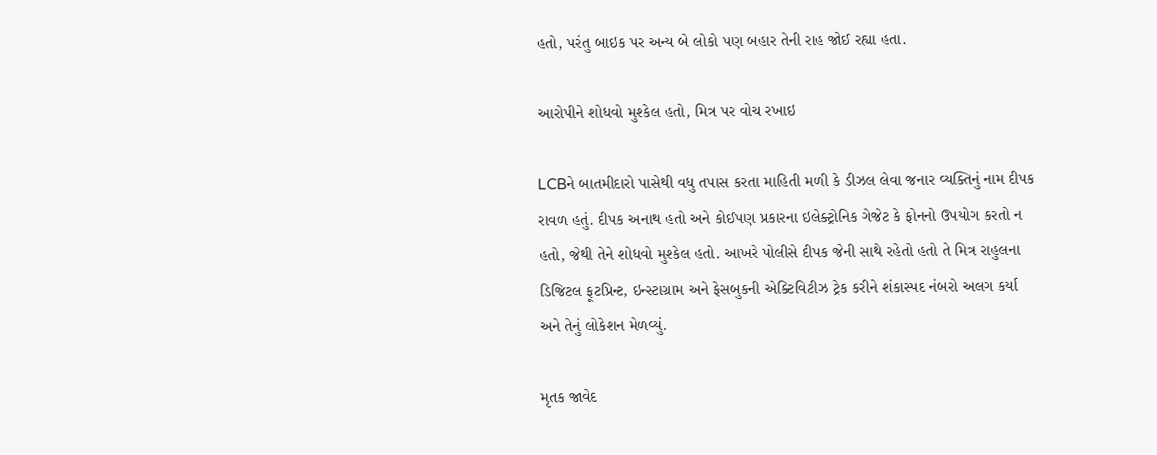હતો, પરંતુ બાઇક પર અન્ય બે લોકો પણ બહાર તેની રાહ જોઈ રહ્યા હતા.

આરોપીને શોધવો મુશ્કેલ હતો, મિત્ર પર વોચ રખાઇ

LCBને બાતમીદારો પાસેથી વધુ તપાસ કરતા માહિતી મળી કે ડીઝલ લેવા જનાર વ્યક્તિનું નામ દીપક રાવળ હતું. દીપક અનાથ હતો અને કોઈપણ પ્રકારના ઇલેક્ટ્રોનિક ગેજેટ કે ફોનનો ઉપયોગ કરતો ન હતો, જેથી તેને શોધવો મુશ્કેલ હતો. આખરે પોલીસે દીપક જેની સાથે રહેતો હતો તે મિત્ર રાહુલના ડિજિટલ ફૂટપ્રિન્ટ, ઇન્સ્ટાગ્રામ અને ફેસબુકની એક્ટિવિટીઝ ટ્રેક કરીને શંકાસ્પદ નંબરો અલગ કર્યા અને તેનું લોકેશન મેળવ્યું.

મૃતક જાવેદ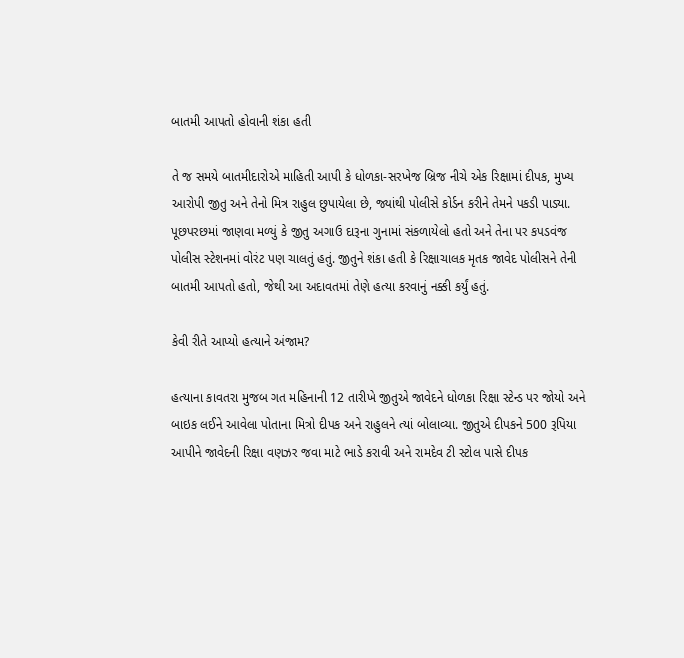બાતમી આપતો હોવાની શંકા હતી

તે જ સમયે બાતમીદારોએ માહિતી આપી કે ધોળકા-સરખેજ બ્રિજ નીચે એક રિક્ષામાં દીપક, મુખ્ય આરોપી જીતુ અને તેનો મિત્ર રાહુલ છુપાયેલા છે, જ્યાંથી પોલીસે કોર્ડન કરીને તેમને પકડી પાડ્યા. પૂછપરછમાં જાણવા મળ્યું કે જીતુ અગાઉ દારૂના ગુનામાં સંકળાયેલો હતો અને તેના પર કપડવંજ પોલીસ સ્ટેશનમાં વોરંટ પણ ચાલતું હતું. જીતુને શંકા હતી કે રિક્ષાચાલક મૃતક જાવેદ પોલીસને તેની બાતમી આપતો હતો, જેથી આ અદાવતમાં તેણે હત્યા કરવાનું નક્કી કર્યું હતું.

કેવી રીતે આપ્યો હત્યાને અંજામ?

હત્યાના કાવતરા મુજબ ગત મહિનાની 12 તારીખે જીતુએ જાવેદને ધોળકા રિક્ષા સ્ટેન્ડ પર જોયો અને બાઇક લઈને આવેલા પોતાના મિત્રો દીપક અને રાહુલને ત્યાં બોલાવ્યા. જીતુએ દીપકને 500 રૂપિયા આપીને જાવેદની રિક્ષા વણઝર જવા માટે ભાડે કરાવી અને રામદેવ ટી સ્ટોલ પાસે દીપક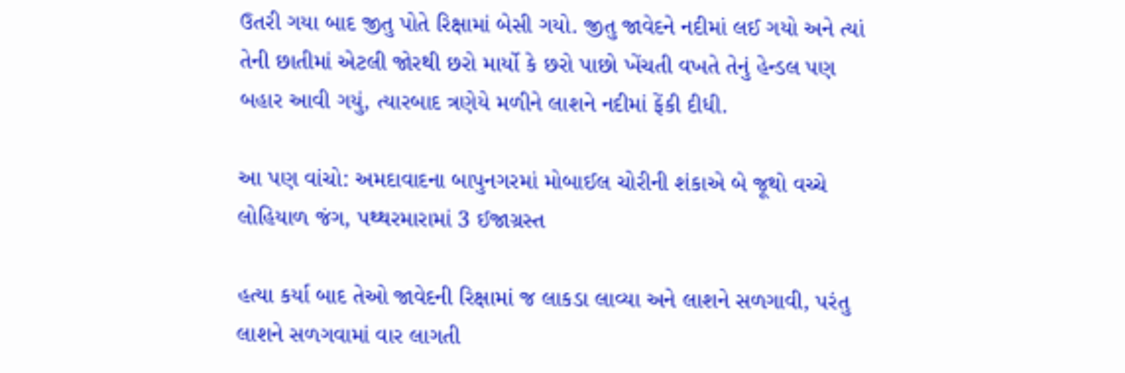ઉતરી ગયા બાદ જીતુ પોતે રિક્ષામાં બેસી ગયો. જીતુ જાવેદને નદીમાં લઈ ગયો અને ત્યાં તેની છાતીમાં એટલી જોરથી છરો માર્યો કે છરો પાછો ખેંચતી વખતે તેનું હેન્ડલ પણ બહાર આવી ગયું, ત્યારબાદ ત્રણેયે મળીને લાશને નદીમાં ફેંકી દીધી.

આ પણ વાંચો: અમદાવાદના બાપુનગરમાં મોબાઈલ ચોરીની શંકાએ બે જૂથો વચ્ચે લોહિયાળ જંગ, પથ્થરમારામાં 3 ઈજાગ્રસ્ત

હત્યા કર્યા બાદ તેઓ જાવેદની રિક્ષામાં જ લાકડા લાવ્યા અને લાશને સળગાવી, પરંતુ લાશને સળગવામાં વાર લાગતી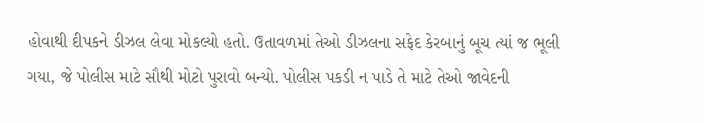હોવાથી દીપકને ડીઝલ લેવા મોકલ્યો હતો. ઉતાવળમાં તેઓ ડીઝલના સફેદ કેરબાનું બૂચ ત્યાં જ ભૂલી ગયા, જે પોલીસ માટે સૌથી મોટો પુરાવો બન્યો. પોલીસ પકડી ન પાડે તે માટે તેઓ જાવેદની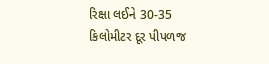રિક્ષા લઈને 30-35 કિલોમીટર દૂર પીપળજ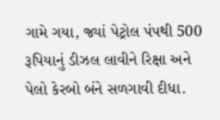ગામે ગયા, જ્યાં પેટ્રોલ પંપથી 500 રૂપિયાનું ડીઝલ લાવીને રિક્ષા અને પેલો કેરબો બંને સળગાવી દીધા.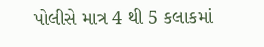પોલીસે માત્ર 4 થી 5 કલાકમાં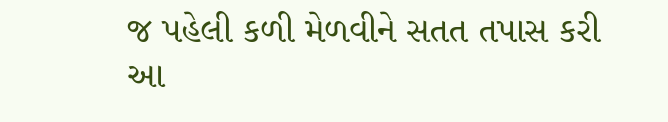જ પહેલી કળી મેળવીને સતત તપાસ કરી આ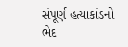સંપૂર્ણ હત્યાકાંડનો ભેદ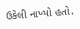ઉકેલી નાખ્યો હતો.